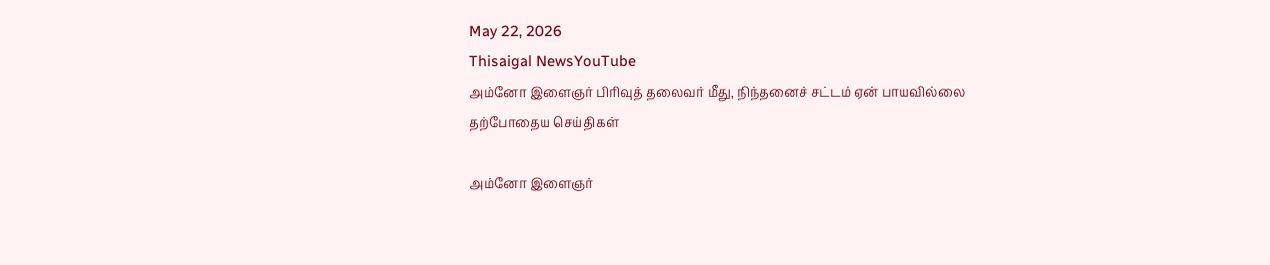May 22, 2026
Thisaigal NewsYouTube
அம்னோ இளைஞர் பிரிவுத் தலைவர் மீது, நிந்தனைச் சட்டம் ஏன் பாயவில்லை
தற்போதைய செய்திகள்

அம்னோ இளைஞர்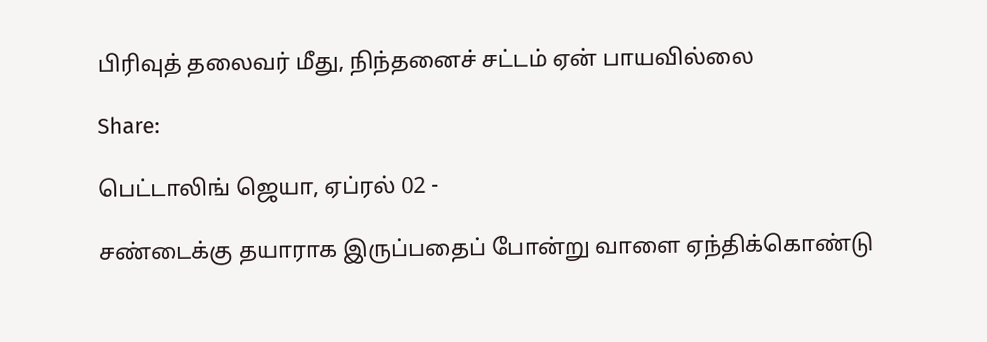பிரிவுத் தலைவர் மீது, நிந்தனைச் சட்டம் ஏன் பாயவில்லை

Share:

பெட்டாலிங் ஜெயா, ஏப்ரல் 02 -

சண்டைக்கு தயாராக இருப்பதைப் போன்று வாளை ஏந்திக்கொண்டு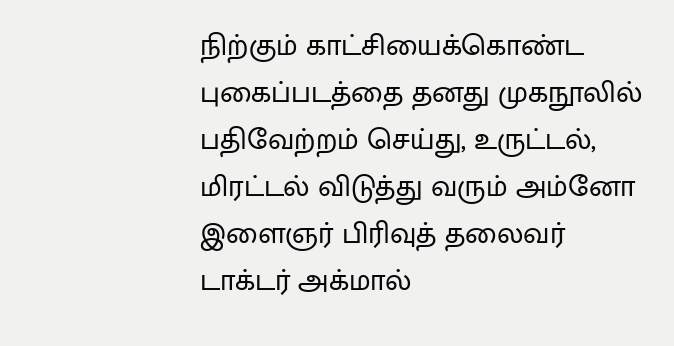நிற்கும் காட்சியைக்கொண்ட புகைப்படத்தை தனது முகநூலில் பதிவேற்றம் செய்து, உருட்டல், மிரட்டல் விடுத்து வரும் அம்னோ இளைஞர் பிரிவுத் தலைவர் டாக்டர் அக்மால்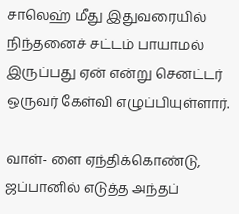சாலெஹ் மீது இதுவரையில் நிந்தனைச் சட்டம் பாயாமல் இருப்பது ஏன் என்று செனட்டர் ஒருவர் கேள்வி எழுப்பியுள்ளார்.

வாள்- ளை ஏந்திக்கொண்டு, ஜப்பானில் எடுத்த அந்தப்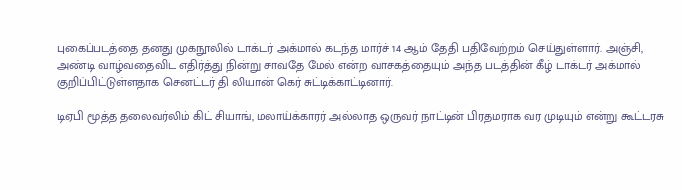புகைப்படத்தை தனது முகநூலில் டாக்டர் அக்மால் கடந்த மார்ச் 14 ஆம் தேதி பதிவேற்றம் செய்துள்ளார். அஞ்சி, அண்டி வாழ்வதைவிட எதிர்த்து நின்று சாவதே மேல் என்ற வாசகத்தையும் அந்த படத்தின் கீழ் டாக்டர் அக்மால் குறிப்பிட்டுள்ளதாக செனட்டர் தி லியான் கெர் சுட்டிக்காட்டினார்.

டிஏபி மூத்த தலைவர்லிம் கிட் சியாங், மலாய்க்காரர் அல்லாத ஒருவர் நாட்டின் பிரதமராக வர முடியும் என்று கூட்டரசு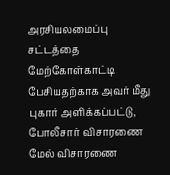அரசியலமைப்பு சட்டத்தை மேற்கோள்காட்டி பேசியதற்காக அவர் மீது புகார் அளிக்கப்பட்டு, போலீசார் விசாரணை மேல் விசாரணை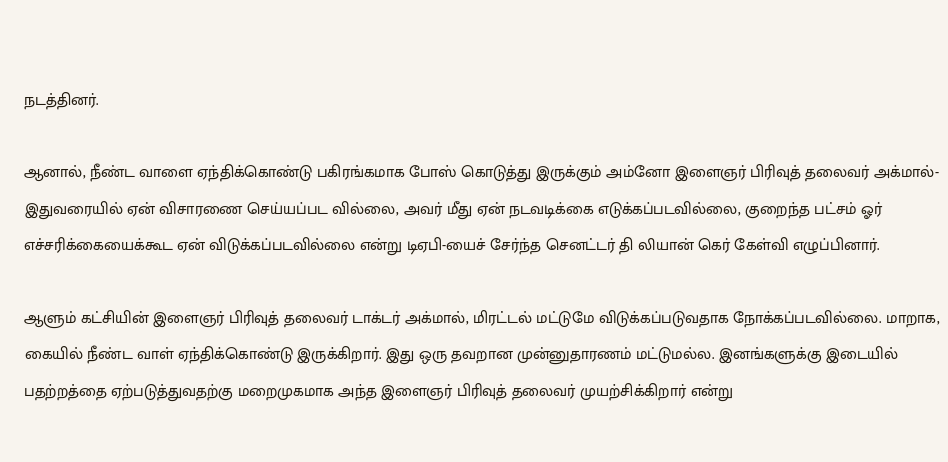நடத்தினர்.

ஆனால், நீண்ட வாளை ஏந்திக்கொண்டு பகிரங்கமாக போஸ் கொடுத்து இருக்கும் அம்னோ இளைஞர் பிரிவுத் தலைவர் அக்மால்- இதுவரையில் ஏன் விசாரணை செய்யப்பட வில்லை, அவர் மீது ஏன் நடவடிக்கை எடுக்கப்படவில்லை, குறைந்த பட்சம் ஓர் எச்சரிக்கையைக்கூட ஏன் விடுக்கப்படவில்லை என்று டிஏபி-யைச் சேர்ந்த செனட்டர் தி லியான் கெர் கேள்வி எழுப்பினார்.

ஆளும் கட்சியின் இளைஞர் பிரிவுத் தலைவர் டாக்டர் அக்மால், மிரட்டல் மட்டுமே விடுக்கப்படுவதாக நோக்கப்படவில்லை. மாறாக, கையில் நீண்ட வாள் ஏந்திக்கொண்டு இருக்கிறார். இது ஒரு தவறான முன்னுதாரணம் மட்டுமல்ல. இனங்களுக்கு இடையில் பதற்றத்தை ஏற்படுத்துவதற்கு மறைமுகமாக அந்த இளைஞர் பிரிவுத் தலைவர் முயற்சிக்கிறார் என்று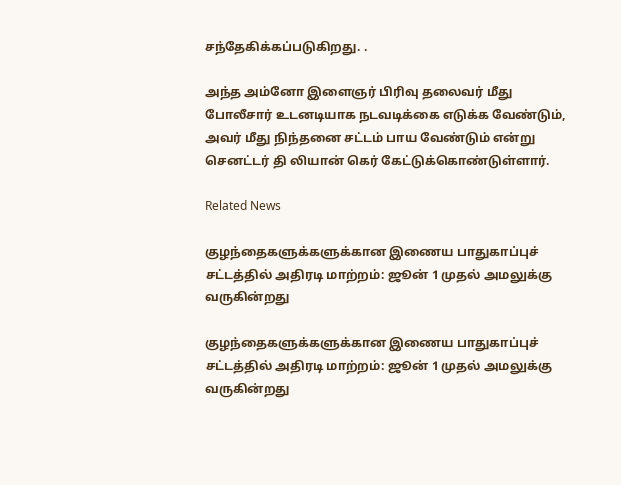சந்தேகிக்கப்படுகிறது. .

அந்த அம்னோ இளைஞர் பிரிவு தலைவர் மீது போலீசார் உடனடியாக நடவடிக்கை எடுக்க வேண்டும், அவர் மீது நிந்தனை சட்டம் பாய வேண்டும் என்று செனட்டர் தி லியான் கெர் கேட்டுக்கொண்டுள்ளார்.

Related News

குழந்தைகளுக்களுக்கான இணைய பாதுகாப்புச் சட்டத்தில் அதிரடி மாற்றம்: ஜூன் 1 முதல் அமலுக்கு வருகின்றது

குழந்தைகளுக்களுக்கான இணைய பாதுகாப்புச் சட்டத்தில் அதிரடி மாற்றம்: ஜூன் 1 முதல் அமலுக்கு வருகின்றது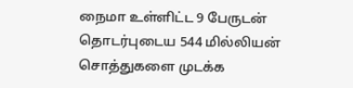நைமா உள்ளிட்ட 9 பேருடன் தொடர்புடைய 544 மில்லியன் சொத்துகளை முடக்க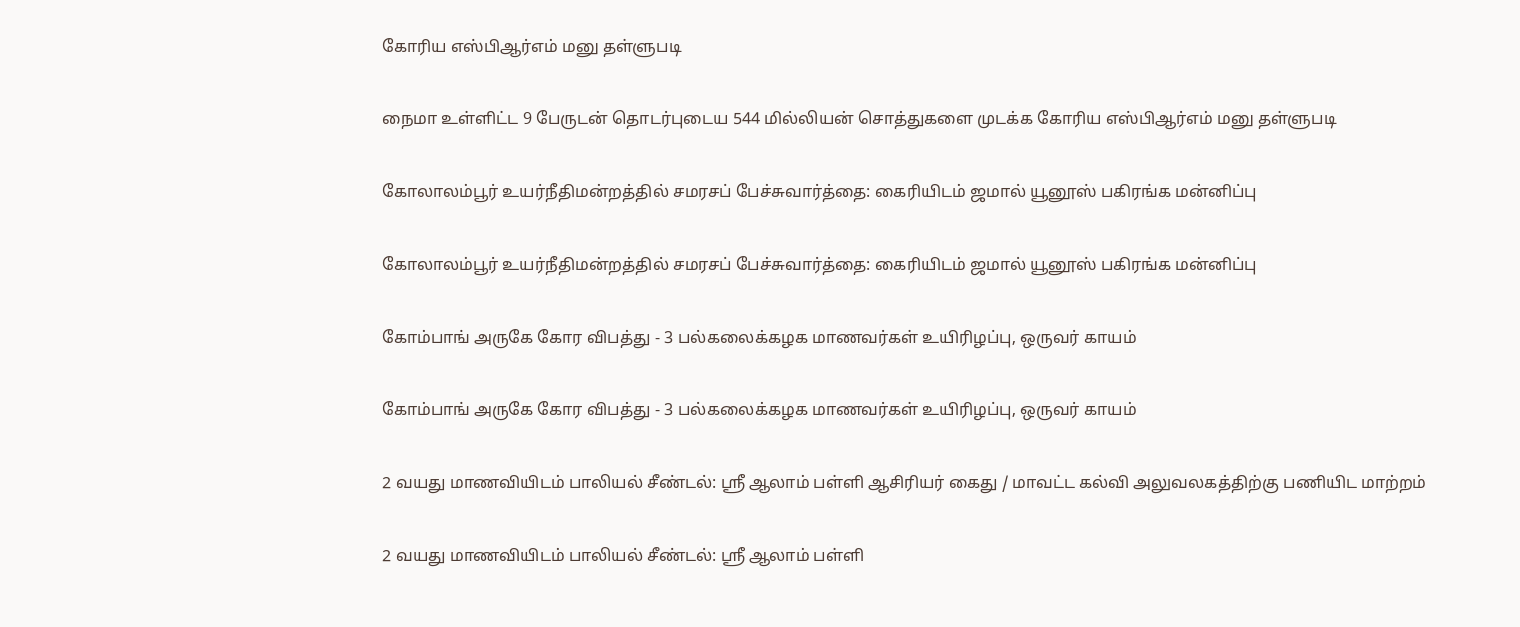கோரிய எஸ்பிஆர்எம் மனு தள்ளுபடி

நைமா உள்ளிட்ட 9 பேருடன் தொடர்புடைய 544 மில்லியன் சொத்துகளை முடக்க கோரிய எஸ்பிஆர்எம் மனு தள்ளுபடி

கோலாலம்பூர் உயர்நீதிமன்றத்தில் சமரசப் பேச்சுவார்த்தை: கைரியிடம் ஜமால் யூனூஸ் பகிரங்க மன்னிப்பு

கோலாலம்பூர் உயர்நீதிமன்றத்தில் சமரசப் பேச்சுவார்த்தை: கைரியிடம் ஜமால் யூனூஸ் பகிரங்க மன்னிப்பு

கோம்பாங் அருகே கோர விபத்து - 3 பல்கலைக்கழக மாணவர்கள் உயிரிழப்பு, ஒருவர் காயம்

கோம்பாங் அருகே கோர விபத்து - 3 பல்கலைக்கழக மாணவர்கள் உயிரிழப்பு, ஒருவர் காயம்

2 வயது மாணவியிடம் பாலியல் சீண்டல்: ஸ்ரீ ஆலாம் பள்ளி ஆசிரியர் கைது / மாவட்ட கல்வி அலுவலகத்திற்கு பணியிட மாற்றம்

2 வயது மாணவியிடம் பாலியல் சீண்டல்: ஸ்ரீ ஆலாம் பள்ளி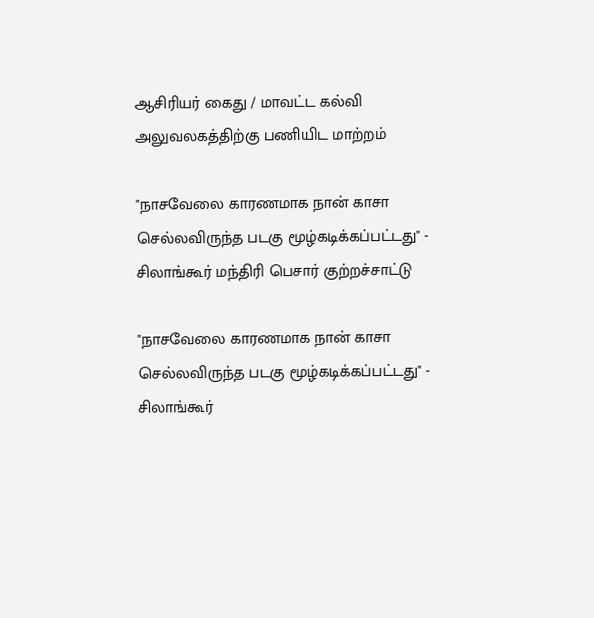ஆசிரியர் கைது / மாவட்ட கல்வி அலுவலகத்திற்கு பணியிட மாற்றம்

"நாசவேலை காரணமாக நான் காசா செல்லவிருந்த படகு மூழ்கடிக்கப்பட்டது" - சிலாங்கூர் மந்திரி பெசார் குற்றச்சாட்டு

"நாசவேலை காரணமாக நான் காசா செல்லவிருந்த படகு மூழ்கடிக்கப்பட்டது" - சிலாங்கூர்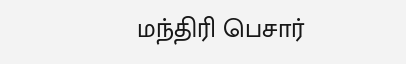மந்திரி பெசார்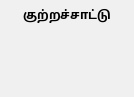குற்றச்சாட்டு